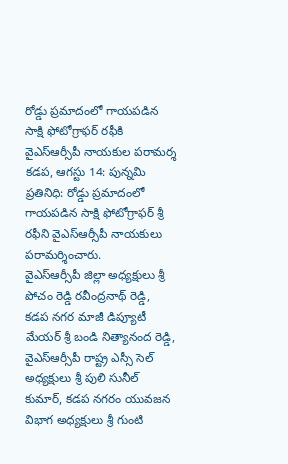రోడ్డు ప్రమాదంలో గాయపడిన సాక్షి ఫోటోగ్రాఫర్ రఫీకి వైఎస్ఆర్సీపీ నాయకుల పరామర్శ
కడప, ఆగస్టు 14: పున్నమి ప్రతినిధి: రోడ్డు ప్రమాదంలో గాయపడిన సాక్షి ఫోటోగ్రాఫర్ శ్రీ రఫీని వైఎస్ఆర్సీపీ నాయకులు పరామర్శించారు.
వైఎస్ఆర్సీపీ జిల్లా అధ్యక్షులు శ్రీ పోచం రెడ్డి రవీంద్రనాథ్ రెడ్డి, కడప నగర మాజీ డిప్యూటీ మేయర్ శ్రీ బండి నిత్యానంద రెడ్డి, వైఎస్ఆర్సీపీ రాష్ట్ర ఎస్సీ సెల్ అధ్యక్షులు శ్రీ పులి సునీల్ కుమార్, కడప నగరం యువజన విభాగ అధ్యక్షులు శ్రీ గుంటి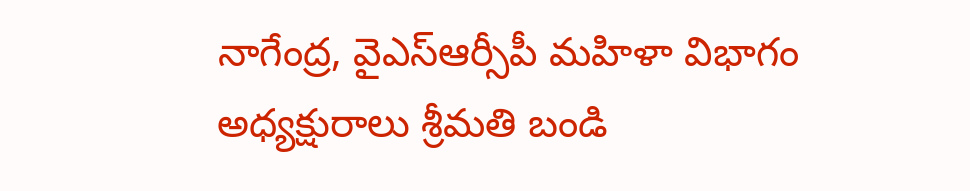నాగేంద్ర, వైఎస్ఆర్సీపీ మహిళా విభాగం అధ్యక్షురాలు శ్రీమతి బండి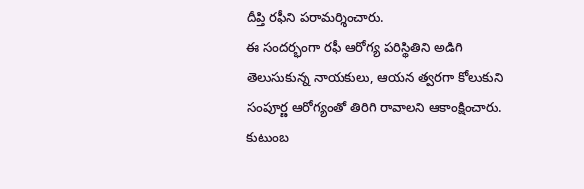దీప్తి రఫీని పరామర్శించారు.
ఈ సందర్భంగా రఫీ ఆరోగ్య పరిస్థితిని అడిగి తెలుసుకున్న నాయకులు, ఆయన త్వరగా కోలుకుని సంపూర్ణ ఆరోగ్యంతో తిరిగి రావాలని ఆకాంక్షించారు. కుటుంబ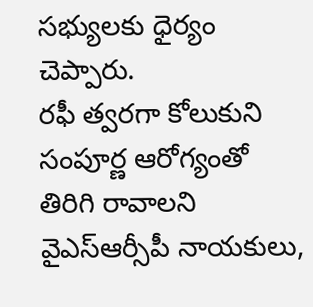సభ్యులకు ధైర్యం చెప్పారు.
రఫీ త్వరగా కోలుకుని సంపూర్ణ ఆరోగ్యంతో తిరిగి రావాలని వైఎస్ఆర్సీపీ నాయకులు,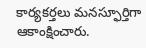కార్యకర్తలు మనస్ఫూర్తిగా ఆకాంక్షించారు.